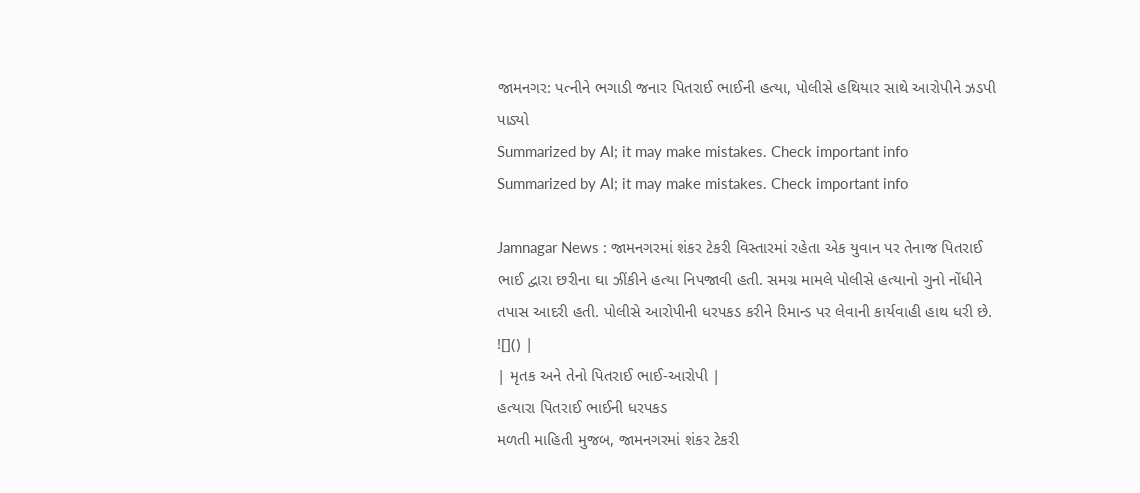જામનગર: પત્નીને ભગાડી જનાર પિતરાઈ ભાઈની હત્યા, પોલીસે હથિયાર સાથે આરોપીને ઝડપી પાડ્યો
Summarized by AI; it may make mistakes. Check important info
Summarized by AI; it may make mistakes. Check important info

Jamnagar News : જામનગરમાં શંકર ટેકરી વિસ્તારમાં રહેતા એક યુવાન પર તેનાજ પિતરાઈ ભાઈ દ્વારા છરીના ઘા ઝીંકીને હત્યા નિપજાવી હતી. સમગ્ર મામલે પોલીસે હત્યાનો ગુનો નોંધીને તપાસ આદરી હતી. પોલીસે આરોપીની ધરપકડ કરીને રિમાન્ડ પર લેવાની કાર્યવાહી હાથ ધરી છે.
![]() |
| મૃતક અને તેનો પિતરાઈ ભાઈ-આરોપી |
હત્યારા પિતરાઈ ભાઈની ધરપકડ
મળતી માહિતી મુજબ, જામનગરમાં શંકર ટેકરી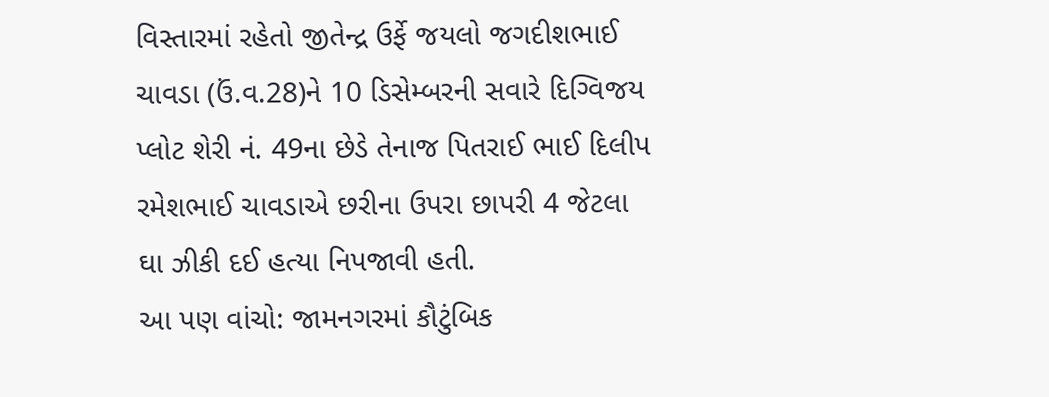વિસ્તારમાં રહેતો જીતેન્દ્ર ઉર્ફે જયલો જગદીશભાઈ ચાવડા (ઉં.વ.28)ને 10 ડિસેમ્બરની સવારે દિગ્વિજય પ્લોટ શેરી નં. 49ના છેડે તેનાજ પિતરાઈ ભાઈ દિલીપ રમેશભાઈ ચાવડાએ છરીના ઉપરા છાપરી 4 જેટલા ઘા ઝીકી દઈ હત્યા નિપજાવી હતી.
આ પણ વાંચો: જામનગરમાં કૌટુંબિક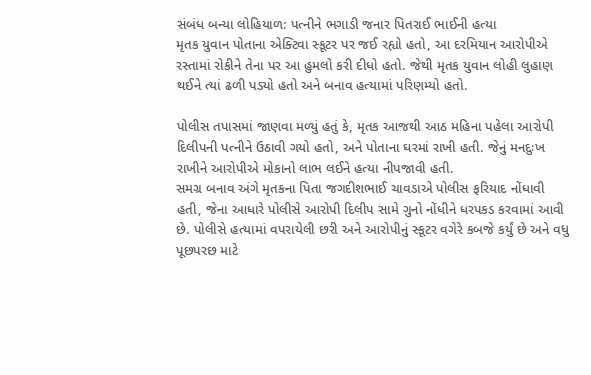સંબંધ બન્યા લોહિયાળ: પત્નીને ભગાડી જનાર પિતરાઈ ભાઈની હત્યા
મૃતક યુવાન પોતાના એક્ટિવા સ્કૂટર પર જઈ રહ્યો હતો, આ દરમિયાન આરોપીએ રસ્તામાં રોકીને તેના પર આ હુમલો કરી દીધો હતો. જેથી મૃતક યુવાન લોહી લુહાણ થઈને ત્યાં ઢળી પડ્યો હતો અને બનાવ હત્યામાં પરિણમ્યો હતો.

પોલીસ તપાસમાં જાણવા મળ્યું હતું કે, મૃતક આજથી આઠ મહિના પહેલા આરોપી દિલીપની પત્નીને ઉઠાવી ગયો હતો, અને પોતાના ઘરમાં રાખી હતી. જેનું મનદુઃખ રાખીને આરોપીએ મોકાનો લાભ લઈને હત્યા નીપજાવી હતી.
સમગ્ર બનાવ અંગે મૃતકના પિતા જગદીશભાઈ ચાવડાએ પોલીસ ફરિયાદ નોંધાવી હતી, જેના આધારે પોલીસે આરોપી દિલીપ સામે ગુનો નોંધીને ધરપકડ કરવામાં આવી છે. પોલીસે હત્યામાં વપરાયેલી છરી અને આરોપીનું સ્કૂટર વગેરે કબજે કર્યું છે અને વધુ પૂછપરછ માટે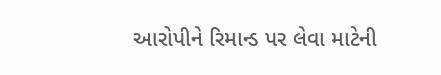આરોપીને રિમાન્ડ પર લેવા માટેની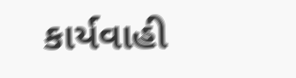કાર્યવાહી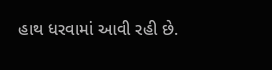હાથ ધરવામાં આવી રહી છે.